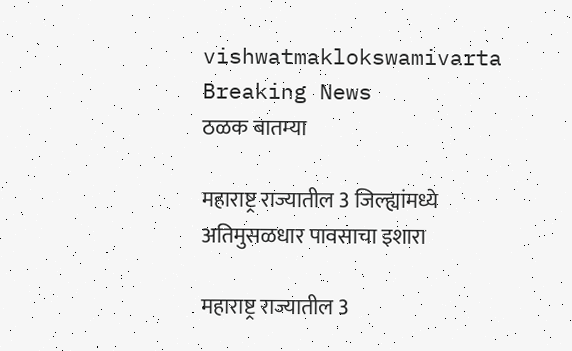vishwatmaklokswamivarta
Breaking News
ठळक बातम्या

महाराष्ट्र राज्यातील 3 जिल्ह्यांमध्ये अतिमुसळधार पावसाचा इशारा

महाराष्ट्र राज्यातील 3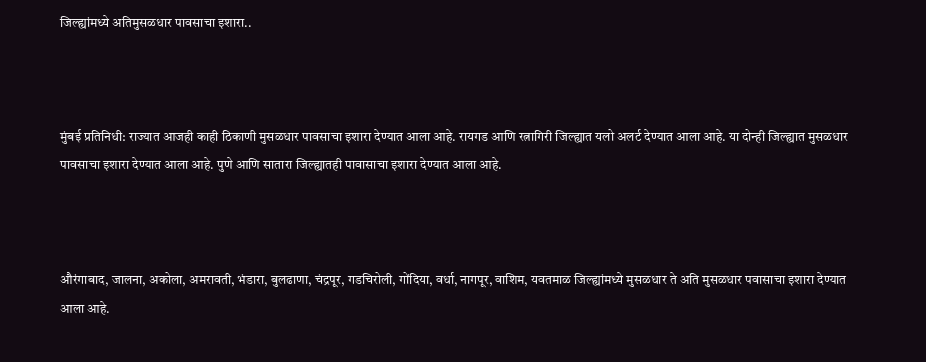जिल्ह्यांमध्ये अतिमुसळधार पावसाचा इशारा..



मुंबई प्रतिनिधी: राज्यात आजही काही ठिकाणी मुसळधार पावसाचा इशारा देण्यात आला आहे. रायगड आणि रत्नागिरी जिल्ह्यात यलो अलर्ट देण्यात आला आहे. या दोन्ही जिल्ह्यात मुसळधार पावसाचा इशारा देण्यात आला आहे. पुणे आणि सातारा जिल्ह्यातही पावासाचा इशारा देण्यात आला आहे.



औरंगाबाद, जालना, अकोला, अमरावती, भंडारा, बुलढाणा, चंद्रपूर, गडचिरोली, गोंदिया, वर्धा, नागपूर, वाशिम, यवतमाळ जिल्ह्यांमध्ये मुसळधार ते अति मुसळधार पवासाचा इशारा देण्यात आला आहे.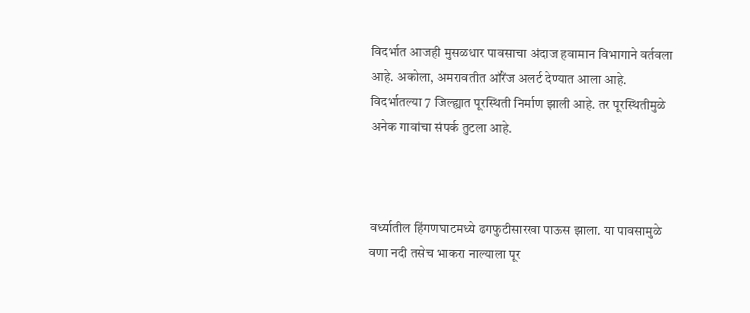विदर्भात आजही मुसळधार पावसाचा अंदाज हवामान विभागाने वर्तवला आहे. अकोला, अमरावतीत ऑरेंज अलर्ट देण्यात आला आहे. विदर्भातल्या 7 जिल्ह्यात पूरस्थिती निर्माण झाली आहे. तर पूरस्थितीमुळे अनेक गावांचा संपर्क तुटला आहे.



वर्ध्यातील हिंगणघाटमध्ये ढगफुटीसारखा पाऊस झाला. या पावसामुळे वणा नदी तसेच भाकरा नाल्याला पूर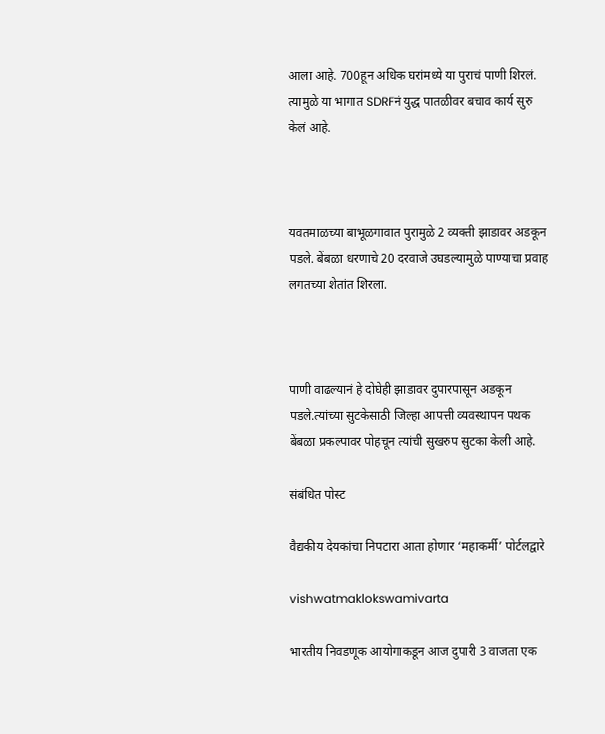आला आहे. 700हून अधिक घरांमध्ये या पुराचं पाणी शिरलं. त्यामुळे या भागात SDRFनं युद्ध पातळीवर बचाव कार्य सुरु केलं आहे.



यवतमाळच्या बाभूळगावात पुरामुळे 2 व्यक्ती झाडावर अडकून पडले. बेंबळा धरणाचे 20 दरवाजे उघडल्यामुळे पाण्याचा प्रवाह लगतच्या शेतांत शिरला.



पाणी वाढल्यानं हे दोघेही झाडावर दुपारपासून अडकून पडले.त्यांच्या सुटकेसाठी जिल्हा आपत्ती व्यवस्थापन पथक बेंबळा प्रकल्पावर पोहचून त्यांची सुखरुप सुटका केली आहे.

संबंधित पोस्ट

वैद्यकीय देयकांचा निपटारा आता होणार ‘महाकर्मी’ पोर्टलद्वारे

vishwatmaklokswamivarta

भारतीय निवडणूक आयोगाकडून आज दुपारी 3 वाजता एक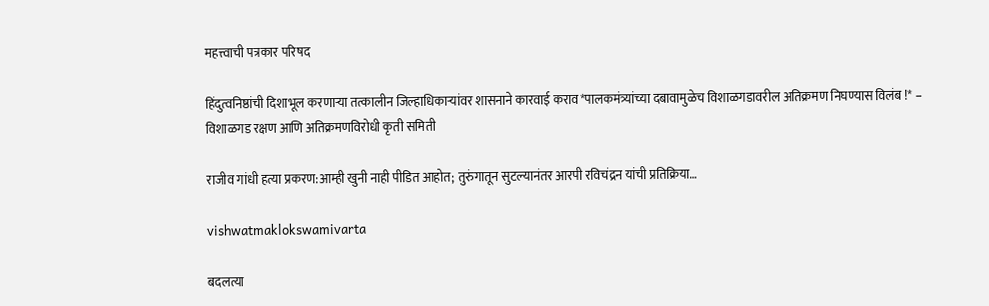महत्त्वाची पत्रकार परिषद

हिंदुत्वनिष्ठांची दिशाभूल करणार्‍या तत्कालीन जिल्हाधिकार्‍यांवर शासनाने कारवाई कराव*पालकमंत्र्यांच्या दबावामुळेच विशाळगडावरील अतिक्रमण निघण्यास विलंब !* – विशाळगड रक्षण आणि अतिक्रमणविरोधी कृती समिती

राजीव गांधी हत्या प्रकरण:आम्ही खुनी नाही पीडित आहोत; तुरुंगातून सुटल्यानंतर आरपी रविचंद्रन यांची प्रतिक्रिया…

vishwatmaklokswamivarta

बदलत्या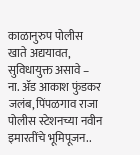काळानुरुप पोलीस खाते अद्ययावत, सुविधायुक्त असावे – ना. ॲड आकाश फुंडकर जलंब, पिंपळगाव राजा पोलीस स्टेशनच्या नवीन इमारतींचे भूमिपूजन..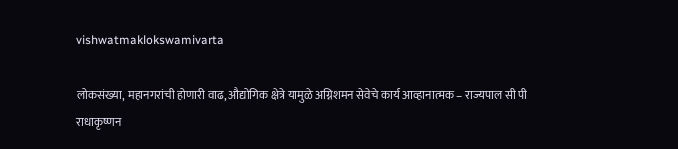vishwatmaklokswamivarta

लोकसंख्या, महानगरांची होणारी वाढ, औद्योगिक क्षेत्रे यामुळे अग्निशमन सेवेचे कार्य आव्हानात्मक – राज्यपाल सी पी राधाकृष्णन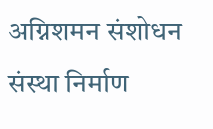अग्निशमन संशोधन संस्था निर्माण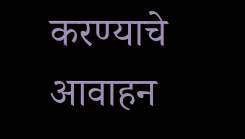करण्याचे आवाहन